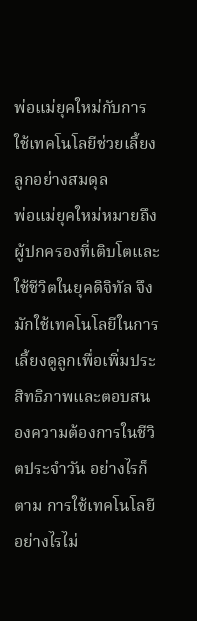พ่อแม่ยุคใหม่กับการใช้เทคโนโลยีช่วยเลี้ยงลูกอย่างสมดุล
พ่อแม่ยุคใหม่หมายถึงผู้ปกครองที่เติบโตและใช้ชีวิตในยุคดิจิทัล จึงมักใช้เทคโนโลยีในการเลี้ยงดูลูกเพื่อเพิ่มประสิทธิภาพและตอบสนองความต้องการในชีวิตประจำวัน อย่างไรก็ตาม การใช้เทคโนโลยีอย่างไรไม่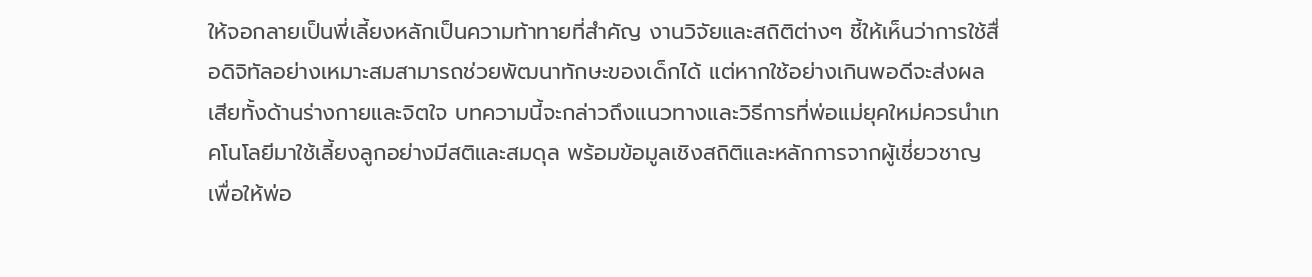ให้จอกลายเป็นพี่เลี้ยงหลักเป็นความท้าทายที่สำคัญ งานวิจัยและสถิติต่างๆ ชี้ให้เห็นว่าการใช้สื่อดิจิทัลอย่างเหมาะสมสามารถช่วยพัฒนาทักษะของเด็กได้ แต่หากใช้อย่างเกินพอดีจะส่งผลเสียทั้งด้านร่างกายและจิตใจ บทความนี้จะกล่าวถึงแนวทางและวิธีการที่พ่อแม่ยุคใหม่ควรนำเทคโนโลยีมาใช้เลี้ยงลูกอย่างมีสติและสมดุล พร้อมข้อมูลเชิงสถิติและหลักการจากผู้เชี่ยวชาญ เพื่อให้พ่อ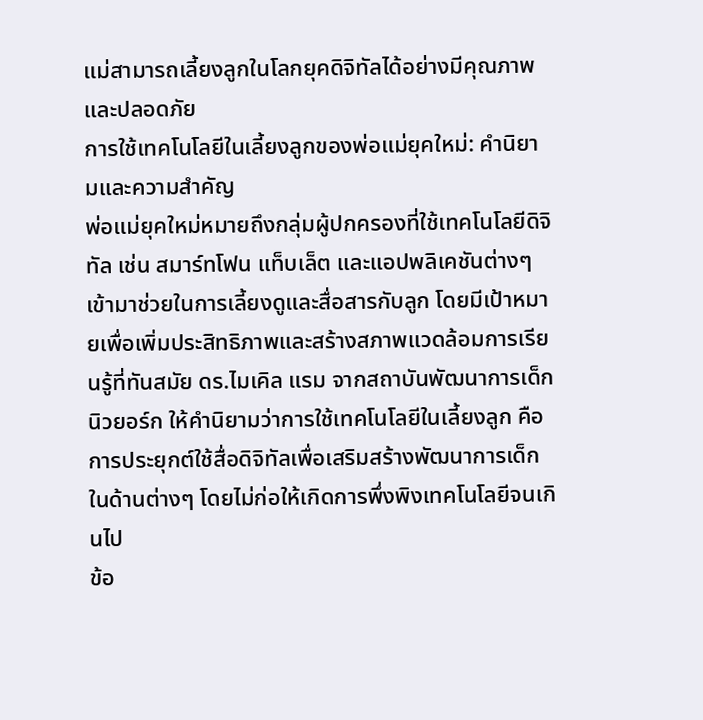แม่สามารถเลี้ยงลูกในโลกยุคดิจิทัลได้อย่างมีคุณภาพและปลอดภัย
การใช้เทคโนโลยีในเลี้ยงลูกของพ่อแม่ยุคใหม่: คำนิยามและความสำคัญ
พ่อแม่ยุคใหม่หมายถึงกลุ่มผู้ปกครองที่ใช้เทคโนโลยีดิจิทัล เช่น สมาร์ทโฟน แท็บเล็ต และแอปพลิเคชันต่างๆ เข้ามาช่วยในการเลี้ยงดูและสื่อสารกับลูก โดยมีเป้าหมายเพื่อเพิ่มประสิทธิภาพและสร้างสภาพแวดล้อมการเรียนรู้ที่ทันสมัย ดร.ไมเคิล แรม จากสถาบันพัฒนาการเด็กนิวยอร์ก ให้คำนิยามว่าการใช้เทคโนโลยีในเลี้ยงลูก คือการประยุกต์ใช้สื่อดิจิทัลเพื่อเสริมสร้างพัฒนาการเด็กในด้านต่างๆ โดยไม่ก่อให้เกิดการพึ่งพิงเทคโนโลยีจนเกินไป
ข้อ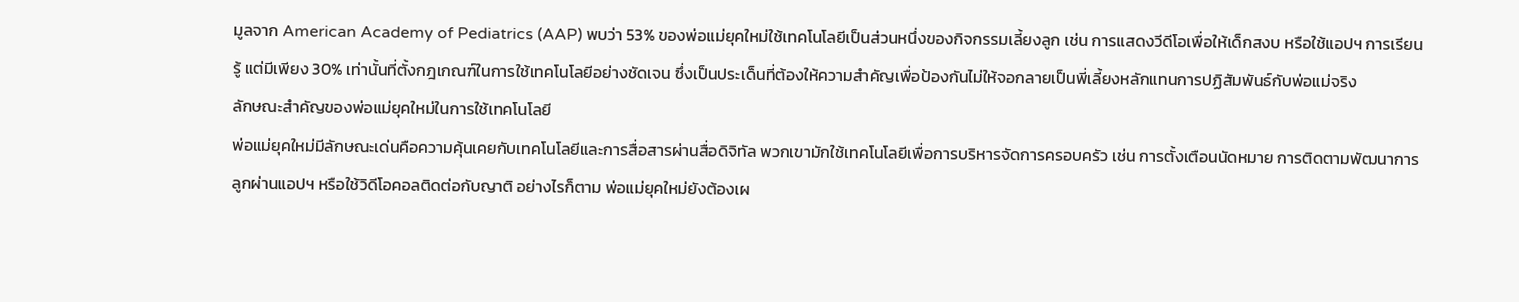มูลจาก American Academy of Pediatrics (AAP) พบว่า 53% ของพ่อแม่ยุคใหม่ใช้เทคโนโลยีเป็นส่วนหนึ่งของกิจกรรมเลี้ยงลูก เช่น การแสดงวีดีโอเพื่อให้เด็กสงบ หรือใช้แอปฯ การเรียนรู้ แต่มีเพียง 30% เท่านั้นที่ตั้งกฎเกณฑ์ในการใช้เทคโนโลยีอย่างชัดเจน ซึ่งเป็นประเด็นที่ต้องให้ความสำคัญเพื่อป้องกันไม่ให้จอกลายเป็นพี่เลี้ยงหลักแทนการปฏิสัมพันธ์กับพ่อแม่จริง
ลักษณะสำคัญของพ่อแม่ยุคใหม่ในการใช้เทคโนโลยี
พ่อแม่ยุคใหม่มีลักษณะเด่นคือความคุ้นเคยกับเทคโนโลยีและการสื่อสารผ่านสื่อดิจิทัล พวกเขามักใช้เทคโนโลยีเพื่อการบริหารจัดการครอบครัว เช่น การตั้งเตือนนัดหมาย การติดตามพัฒนาการลูกผ่านแอปฯ หรือใช้วิดีโอคอลติดต่อกับญาติ อย่างไรก็ตาม พ่อแม่ยุคใหม่ยังต้องเผ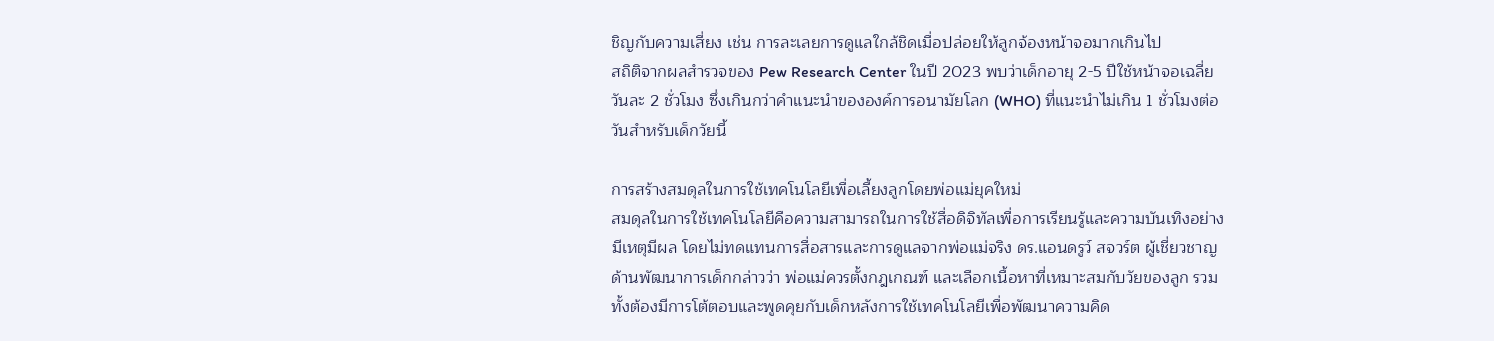ชิญกับความเสี่ยง เช่น การละเลยการดูแลใกล้ชิดเมื่อปล่อยให้ลูกจ้องหน้าจอมากเกินไป
สถิติจากผลสำรวจของ Pew Research Center ในปี 2023 พบว่าเด็กอายุ 2-5 ปีใช้หน้าจอเฉลี่ยวันละ 2 ชั่วโมง ซึ่งเกินกว่าคำแนะนำขององค์การอนามัยโลก (WHO) ที่แนะนำไม่เกิน 1 ชั่วโมงต่อวันสำหรับเด็กวัยนี้

การสร้างสมดุลในการใช้เทคโนโลยีเพื่อเลี้ยงลูกโดยพ่อแม่ยุคใหม่
สมดุลในการใช้เทคโนโลยีคือความสามารถในการใช้สื่อดิจิทัลเพื่อการเรียนรู้และความบันเทิงอย่างมีเหตุมีผล โดยไม่ทดแทนการสื่อสารและการดูแลจากพ่อแม่จริง ดร.แอนดรูว์ สจวร์ต ผู้เชี่ยวชาญด้านพัฒนาการเด็กกล่าวว่า พ่อแม่ควรตั้งกฎเกณฑ์ และเลือกเนื้อหาที่เหมาะสมกับวัยของลูก รวมทั้งต้องมีการโต้ตอบและพูดคุยกับเด็กหลังการใช้เทคโนโลยีเพื่อพัฒนาความคิด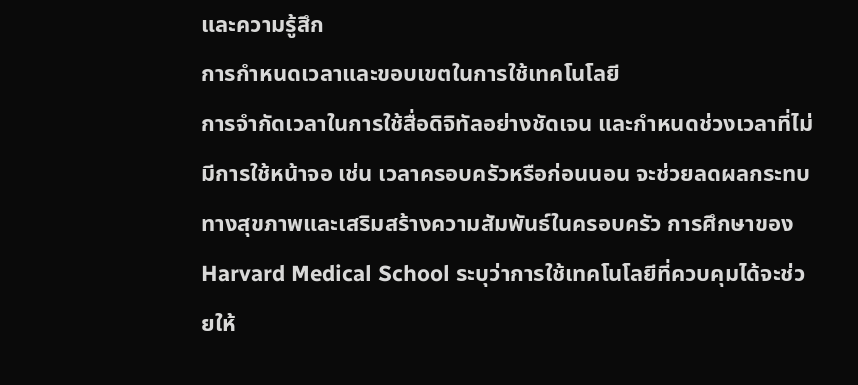และความรู้สึก
การกำหนดเวลาและขอบเขตในการใช้เทคโนโลยี
การจำกัดเวลาในการใช้สื่อดิจิทัลอย่างชัดเจน และกำหนดช่วงเวลาที่ไม่มีการใช้หน้าจอ เช่น เวลาครอบครัวหรือก่อนนอน จะช่วยลดผลกระทบทางสุขภาพและเสริมสร้างความสัมพันธ์ในครอบครัว การศึกษาของ Harvard Medical School ระบุว่าการใช้เทคโนโลยีที่ควบคุมได้จะช่วยให้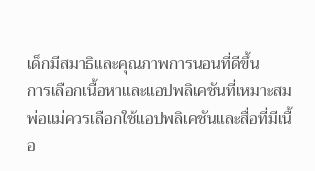เด็กมีสมาธิและคุณภาพการนอนที่ดีขึ้น
การเลือกเนื้อหาและแอปพลิเคชันที่เหมาะสม
พ่อแม่ควรเลือกใช้แอปพลิเคชันและสื่อที่มีเนื้อ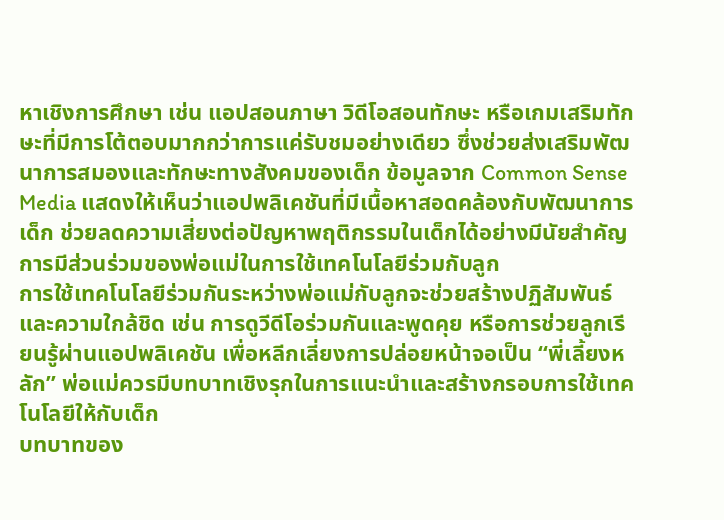หาเชิงการศึกษา เช่น แอปสอนภาษา วิดีโอสอนทักษะ หรือเกมเสริมทักษะที่มีการโต้ตอบมากกว่าการแค่รับชมอย่างเดียว ซึ่งช่วยส่งเสริมพัฒนาการสมองและทักษะทางสังคมของเด็ก ข้อมูลจาก Common Sense Media แสดงให้เห็นว่าแอปพลิเคชันที่มีเนื้อหาสอดคล้องกับพัฒนาการเด็ก ช่วยลดความเสี่ยงต่อปัญหาพฤติกรรมในเด็กได้อย่างมีนัยสำคัญ
การมีส่วนร่วมของพ่อแม่ในการใช้เทคโนโลยีร่วมกับลูก
การใช้เทคโนโลยีร่วมกันระหว่างพ่อแม่กับลูกจะช่วยสร้างปฏิสัมพันธ์และความใกล้ชิด เช่น การดูวีดีโอร่วมกันและพูดคุย หรือการช่วยลูกเรียนรู้ผ่านแอปพลิเคชัน เพื่อหลีกเลี่ยงการปล่อยหน้าจอเป็น “พี่เลี้ยงหลัก” พ่อแม่ควรมีบทบาทเชิงรุกในการแนะนำและสร้างกรอบการใช้เทคโนโลยีให้กับเด็ก
บทบาทของ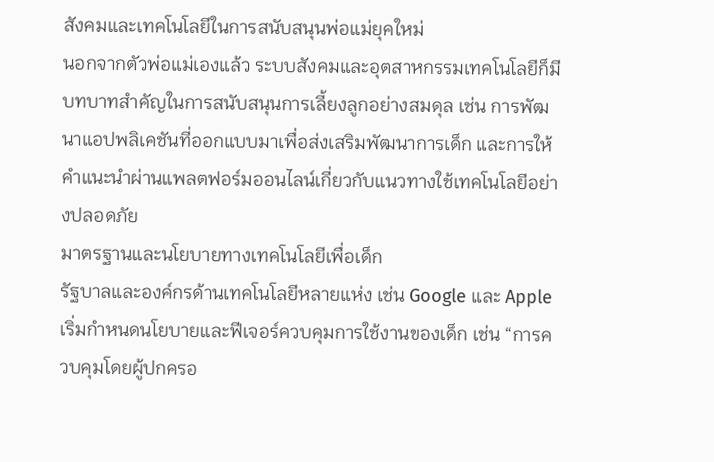สังคมและเทคโนโลยีในการสนับสนุนพ่อแม่ยุคใหม่
นอกจากตัวพ่อแม่เองแล้ว ระบบสังคมและอุตสาหกรรมเทคโนโลยีก็มีบทบาทสำคัญในการสนับสนุนการเลี้ยงลูกอย่างสมดุล เช่น การพัฒนาแอปพลิเคชันที่ออกแบบมาเพื่อส่งเสริมพัฒนาการเด็ก และการให้คำแนะนำผ่านแพลตฟอร์มออนไลน์เกี่ยวกับแนวทางใช้เทคโนโลยีอย่างปลอดภัย
มาตรฐานและนโยบายทางเทคโนโลยีเพื่อเด็ก
รัฐบาลและองค์กรด้านเทคโนโลยีหลายแห่ง เช่น Google และ Apple เริ่มกำหนดนโยบายและฟีเจอร์ควบคุมการใช้งานของเด็ก เช่น “การควบคุมโดยผู้ปกครอ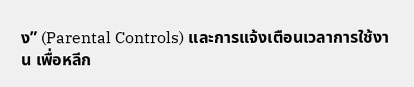ง” (Parental Controls) และการแจ้งเตือนเวลาการใช้งาน เพื่อหลีก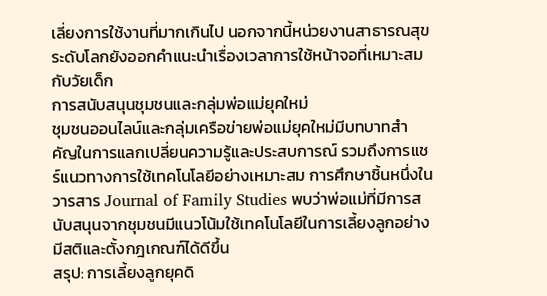เลี่ยงการใช้งานที่มากเกินไป นอกจากนี้หน่วยงานสาธารณสุขระดับโลกยังออกคำแนะนำเรื่องเวลาการใช้หน้าจอที่เหมาะสมกับวัยเด็ก
การสนับสนุนชุมชนและกลุ่มพ่อแม่ยุคใหม่
ชุมชนออนไลน์และกลุ่มเครือข่ายพ่อแม่ยุคใหม่มีบทบาทสำคัญในการแลกเปลี่ยนความรู้และประสบการณ์ รวมถึงการแชร์แนวทางการใช้เทคโนโลยีอย่างเหมาะสม การศึกษาชิ้นหนึ่งในวารสาร Journal of Family Studies พบว่าพ่อแม่ที่มีการสนับสนุนจากชุมชนมีแนวโน้มใช้เทคโนโลยีในการเลี้ยงลูกอย่างมีสติและตั้งกฎเกณฑ์ได้ดีขึ้น
สรุป: การเลี้ยงลูกยุคดิ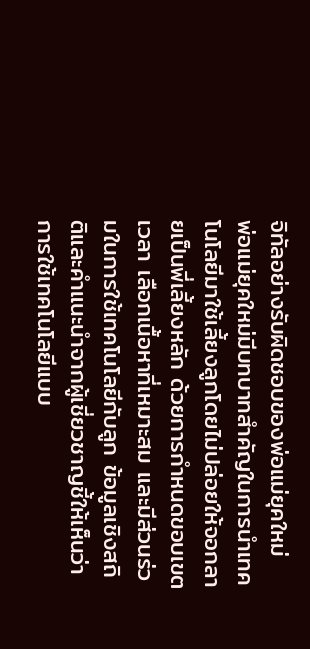จิทัลอย่างรับผิดชอบของพ่อแม่ยุคใหม่
พ่อแม่ยุคใหม่มีบทบาทสำคัญในการนำเทคโนโลยีมาใช้เลี้ยงลูกโดยไม่ปล่อยให้จอกลายเป็นพี่เลี้ยงหลัก ด้วยการกำหนดขอบเขตเวลา เลือกเนื้อหาที่เหมาะสม และมีส่วนร่วมในการใช้เทคโนโลยีกับลูก ข้อมูลเชิงสถิติและคำแนะนำจากผู้เชี่ยวชาญชี้ให้เห็นว่าการใช้เทคโนโลยีแบบ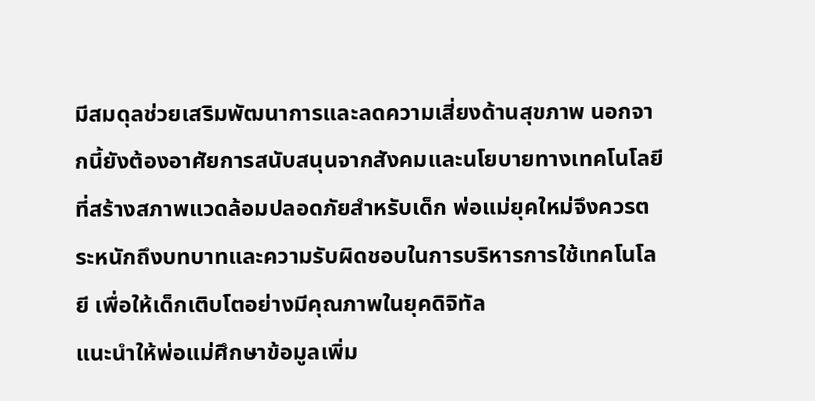มีสมดุลช่วยเสริมพัฒนาการและลดความเสี่ยงด้านสุขภาพ นอกจากนี้ยังต้องอาศัยการสนับสนุนจากสังคมและนโยบายทางเทคโนโลยีที่สร้างสภาพแวดล้อมปลอดภัยสำหรับเด็ก พ่อแม่ยุคใหม่จึงควรตระหนักถึงบทบาทและความรับผิดชอบในการบริหารการใช้เทคโนโลยี เพื่อให้เด็กเติบโตอย่างมีคุณภาพในยุคดิจิทัล
แนะนำให้พ่อแม่ศึกษาข้อมูลเพิ่ม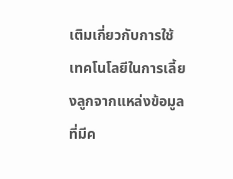เติมเกี่ยวกับการใช้เทคโนโลยีในการเลี้ยงลูกจากแหล่งข้อมูลที่มีค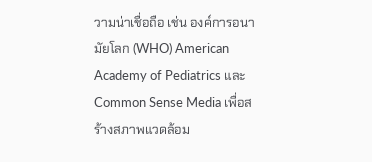วามน่าเชื่อถือ เช่น องค์การอนามัยโลก (WHO) American Academy of Pediatrics และ Common Sense Media เพื่อสร้างสภาพแวดล้อม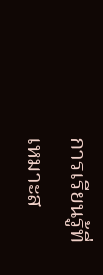การเรียนรู้ที่เหมาะส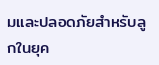มและปลอดภัยสำหรับลูกในยุค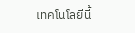เทคโนโลยีนี้